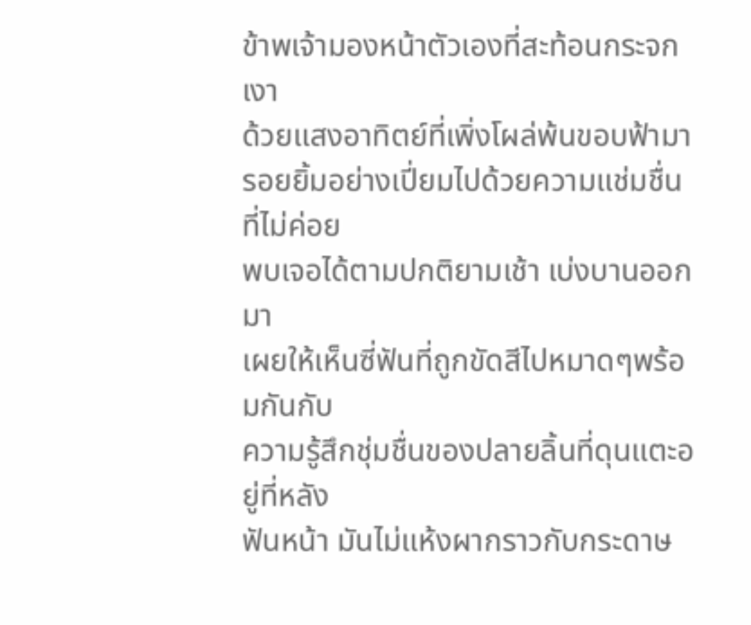ข้าพเจ้ามองหน้าตัวเองที่สะท้อนกระจกเงา
ด้วยแสงอาทิตย์ที่เพิ่งโผล่พ้นขอบฟ้ามา
รอยยิ้มอย่างเปี่ยมไปด้วยความแช่มชื่นที่ไม่ค่อย
พบเจอได้ตามปกติยามเช้า เบ่งบานออกมา
เผยให้เห็นซี่ฟันที่ถูกขัดสีไปหมาดๆพร้อมกันกับ
ความรู้สึกชุ่มชื่นของปลายลิ้นที่ดุนแตะอยู่ที่หลัง
ฟันหน้า มันไม่แห้งผากราวกับกระดาษ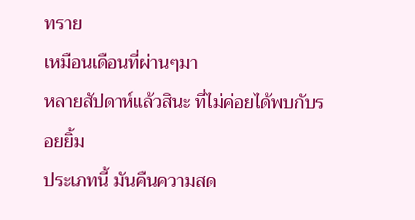ทราย
เหมือนเดือนที่ผ่านๆมา
หลายสัปดาห์แล้วสินะ ที่ไม่ค่อยได้พบกับรอยยิ้ม
ประเภทนี้ มันคืนความสด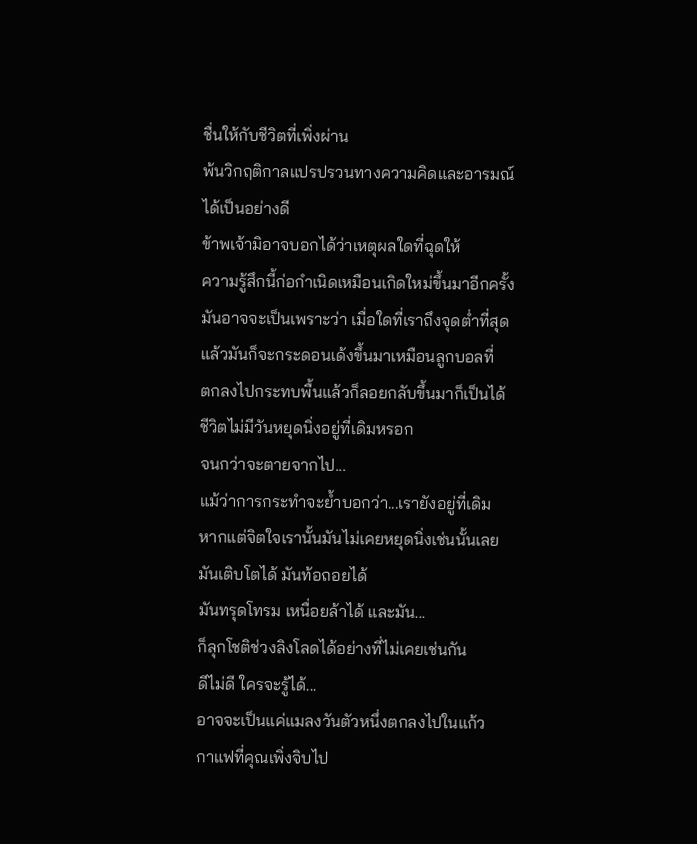ชื่นให้กับชีวิตที่เพิ่งผ่าน
พ้นวิกฤติกาลแปรปรวนทางความคิดและอารมณ์
ได้เป็นอย่างดี
ข้าพเจ้ามิอาจบอกได้ว่าเหตุผลใดที่ฉุดให้
ความรู้สึกนี้ก่อกำเนิดเหมือนเกิดใหม่ขึ้นมาอีกครั้ง
มันอาจจะเป็นเพราะว่า เมื่อใดที่เราถึงจุดต่ำที่สุด
แล้วมันก็จะกระดอนเด้งขึ้นมาเหมือนลูกบอลที่
ตกลงไปกระทบพื้นแล้วก็ลอยกลับขึ้นมาก็เป็นได้
ชีวิตไม่มีวันหยุดนิ่งอยู่ที่เดิมหรอก
จนกว่าจะตายจากไป...
แม้ว่าการกระทำจะย้ำบอกว่า...เรายังอยู่ที่เดิม
หากแต่จิตใจเรานั้นมันไม่เคยหยุดนิ่งเช่นนั้นเลย
มันเติบโตได้ มันท้อถอยได้
มันทรุดโทรม เหนื่อยล้าได้ และมัน...
ก็ลุกโชติช่วงลิงโลดได้อย่างที่ไม่เคยเช่นกัน
ดีไม่ดี ใครจะรู้ได้...
อาจจะเป็นแค่แมลงวันตัวหนึ่งตกลงไปในแก้ว
กาแฟที่คุณเพิ่งจิบไป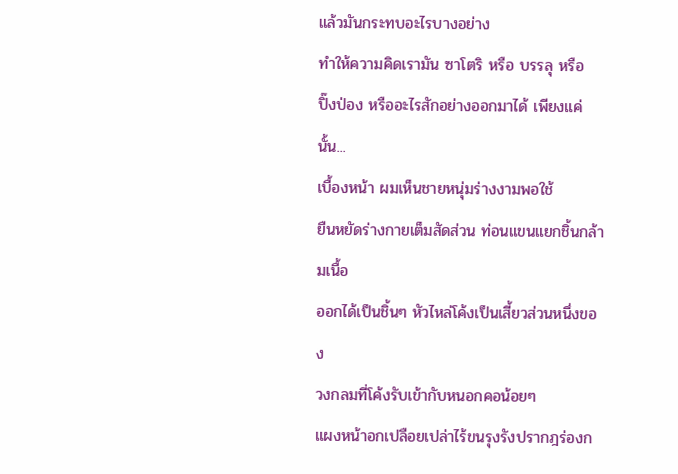แล้วมันกระทบอะไรบางอย่าง
ทำให้ความคิดเรามัน ซาโตริ หรือ บรรลุ หรือ
ปิ๊งป่อง หรืออะไรสักอย่างออกมาได้ เพียงแค่นั้น...
เบื้องหน้า ผมเห็นชายหนุ่มร่างงามพอใช้
ยืนหยัดร่างกายเต็มสัดส่วน ท่อนแขนแยกชิ้นกล้ามเนื้อ
ออกได้เป็นชิ้นๆ หัวไหล่โค้งเป็นเสี้ยวส่วนหนึ่งของ
วงกลมที่โค้งรับเข้ากับหนอกคอน้อยๆ
แผงหน้าอกเปลือยเปล่าไร้ขนรุงรังปรากฎร่องก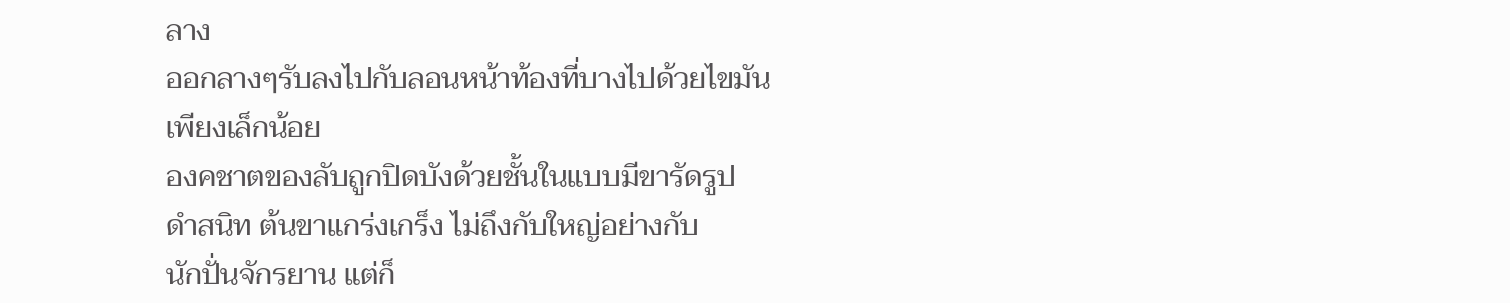ลาง
ออกลางๆรับลงไปกับลอนหน้าท้องที่บางไปด้วยไขมัน
เพียงเล็กน้อย
องคชาตของลับถูกปิดบังด้วยชั้นในแบบมีขารัดรูป
ดำสนิท ต้นขาแกร่งเกร็ง ไม่ถึงกับใหญ่อย่างกับ
นักปั่นจักรยาน แต่ก็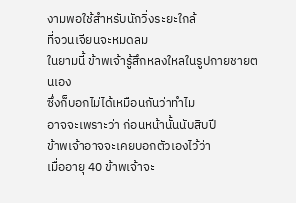งามพอใช้สำหรับนักวิ่งระยะใกล้
ที่จวนเจียนจะหมดลม
ในยามนี้ ข้าพเจ้ารู้สึกหลงใหลในรูปกายชายตนเอง
ซึ่งก็บอกไม่ได้เหมือนกันว่าทำไม
อาจจะเพราะว่า ก่อนหน้านั้นนับสิบปี
ข้าพเจ้าอาจจะเคยบอกตัวเองไว้ว่า
เมื่ออายุ 40 ข้าพเจ้าจะ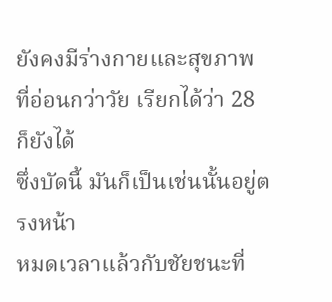ยังคงมีร่างกายและสุขภาพ
ที่อ่อนกว่าวัย เรียกได้ว่า 28 ก็ยังได้
ซึ่งบัดนี้ มันก็เป็นเช่นนั้นอยู่ตรงหน้า
หมดเวลาแล้วกับชัยชนะที่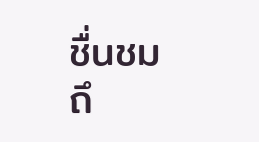ชื่นชม
ถึ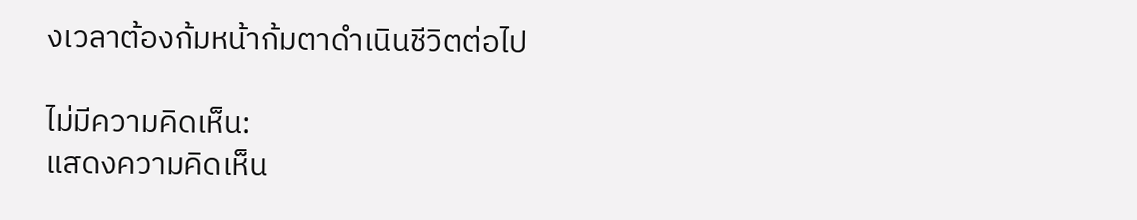งเวลาต้องก้มหน้าก้มตาดำเนินชีวิตต่อไป

ไม่มีความคิดเห็น:
แสดงความคิดเห็น